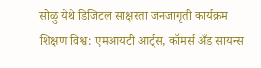सोळु येथे डिजिटल साक्षरता जनजागृती कार्यक्रम
शिक्षण विश्व: एमआयटी आर्ट्स, कॉमर्स अँड सायन्स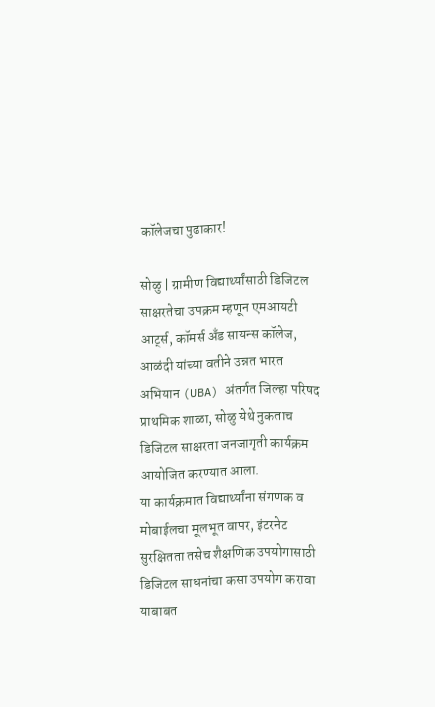कॉलेजचा पुढाकार!

सोळु | ग्रामीण विद्यार्थ्यांसाठी डिजिटल साक्षरतेचा उपक्रम म्हणून एमआयटी आर्ट्स, कॉमर्स अँड सायन्स कॉलेज, आळंदी यांच्या वतीने उन्नत भारत अभियान (UBA) अंतर्गत जिल्हा परिषद प्राथमिक शाळा, सोळु येथे नुकताच डिजिटल साक्षरता जनजागृती कार्यक्रम आयोजित करण्यात आला.
या कार्यक्रमात विद्यार्थ्यांना संगणक व मोबाईलचा मूलभूत वापर, इंटरनेट सुरक्षितता तसेच शैक्षणिक उपयोगासाठी डिजिटल साधनांचा कसा उपयोग करावा याबाबत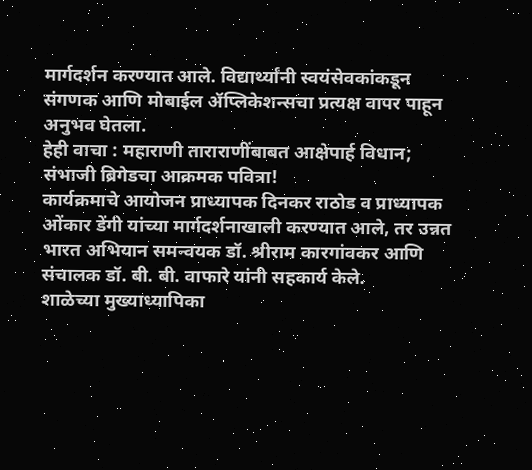मार्गदर्शन करण्यात आले. विद्यार्थ्यांनी स्वयंसेवकांकडून संगणक आणि मोबाईल ॲप्लिकेशन्सचा प्रत्यक्ष वापर पाहून अनुभव घेतला.
हेही वाचा : महाराणी ताराराणींबाबत आक्षेपार्ह विधान; संभाजी ब्रिगेडचा आक्रमक पवित्रा!
कार्यक्रमाचे आयोजन प्राध्यापक दिनकर राठोड व प्राध्यापक ओंकार डेंगी यांच्या मार्गदर्शनाखाली करण्यात आले, तर उन्नत भारत अभियान समन्वयक डॉ. श्रीराम कारगांवकर आणि संचालक डॉ. बी. बी. वाफारे यांनी सहकार्य केले.
शाळेच्या मुख्याध्यापिका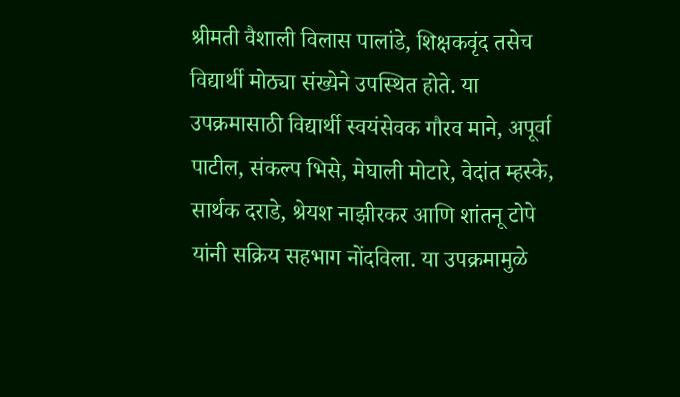श्रीमती वैशाली विलास पालांडे, शिक्षकवृंद तसेच विद्यार्थी मोठ्या संख्येने उपस्थित होते. या उपक्रमासाठी विद्यार्थी स्वयंसेवक गौरव माने, अपूर्वा पाटील, संकल्प भिसे, मेघाली मोटारे, वेदांत म्हस्के, सार्थक दराडे, श्रेयश नाझीरकर आणि शांतनू टोपे यांनी सक्रिय सहभाग नोंदविला. या उपक्रमामुळे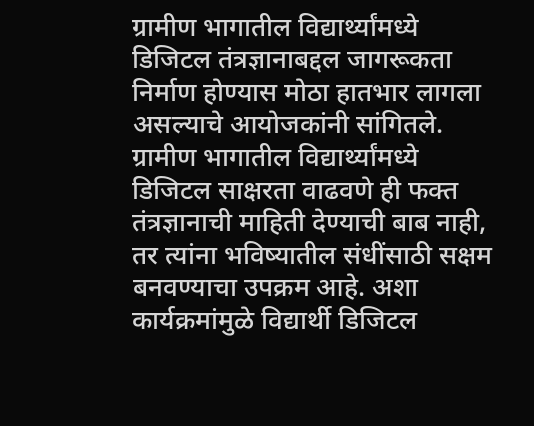ग्रामीण भागातील विद्यार्थ्यांमध्ये डिजिटल तंत्रज्ञानाबद्दल जागरूकता निर्माण होण्यास मोठा हातभार लागला असल्याचे आयोजकांनी सांगितले.
ग्रामीण भागातील विद्यार्थ्यांमध्ये डिजिटल साक्षरता वाढवणे ही फक्त तंत्रज्ञानाची माहिती देण्याची बाब नाही, तर त्यांना भविष्यातील संधींसाठी सक्षम बनवण्याचा उपक्रम आहे. अशा कार्यक्रमांमुळे विद्यार्थी डिजिटल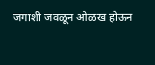जगाशी जवळून ओळख होऊन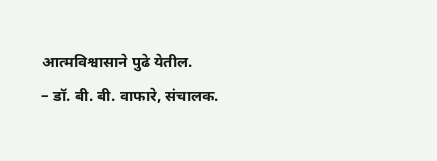आत्मविश्वासाने पुढे येतील.
– डॉ. बी. बी. वाफारे, संचालक.